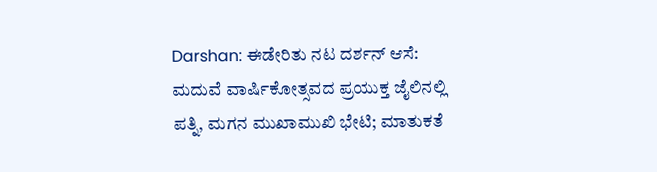Darshan: ಈಡೇರಿತು ನಟ ದರ್ಶನ್‌ ಆಸೆ: ಮದುವೆ ವಾರ್ಷಿಕೋತ್ಸವದ ಪ್ರಯುಕ್ತ ಜೈಲಿನಲ್ಲಿ ಪತ್ನಿ, ಮಗನ ಮುಖಾಮುಖಿ ಭೇಟಿ; ಮಾತುಕತೆ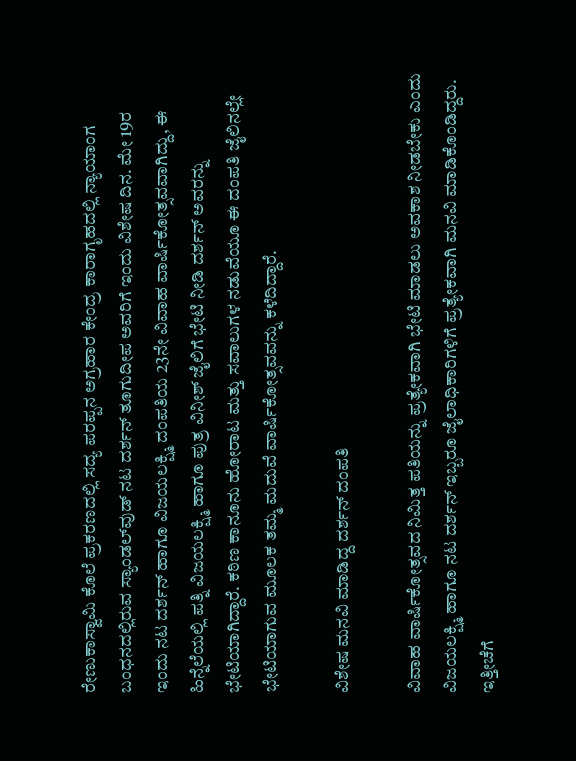ರೇಣುಕಾಸ್ವಾಮಿ ಕೊಲೆ ಪ್ರಕರಣದಲ್ಲಿ ಸದ್ಯ ಪರಪ್ಪನ ಅಗ್ರಹಾರ ಕೇಂದ್ರ ಕಾರಾಗೃಹದಲ್ಲಿ ನ್ಯಾಯಾಂಗ ಬಂಧನದಲ್ಲಿರುವ ಸ್ಯಾಂಡಲ್‌ವುಡ್ ನಟ ದರ್ಶನ್ ತೂಗುದೀಪ ಅವರಿಗೆ ಇಂದು ವಿಶೇಷ ದಿನ. ಮೇ 19ರ ಇಂದು ನಟ ದರ್ಶನ್ ಹಾಗೂ ವಿಜಯಲಕ್ಷ್ಮಿ ದಂಪತಿಯ 23ನೇ ವಿವಾಹ ವಾರ್ಷಿಕೋತ್ಸವವಾಗಿದ್ದು, ಈ ಹಿನ್ನೆಲೆಯಲ್ಲಿ ಪತ್ನಿ ವಿಜಯಲಕ್ಷ್ಮಿ ಹಾಗೂ ಪುತ್ರ ವಿನೀಶ್ ಜೈಲಿಗೆ ಭೇಟಿ ನೀಡಿ ದರ್ಶನ್ ಅವರನ್ನು ಭೇಟಿಯಾಗಿದ್ದಾರೆ. ಕಠಿಣ ಕಾನೂನು ಹೋರಾಟ ಮತ್ತು ಸವಾಲುಗಳ ನಡುವೆಯೂ ಈ ದಂಪತಿ ಜೈಲಿನಲ್ಲೇ ಭೇಟಿಯಾಗುವ ಮೂಲಕ ತಮ್ಮ ಮದುವೆ ವಾರ್ಷಿಕೋತ್ಸವವನ್ನು ಕಳೆದಿದ್ದಾರೆ.

ವಿಶೇಷ ಮನವಿ ಮಾಡಿದ್ದ ದರ್ಶನ್‌ ದಂಪತಿ

ವಿವಾಹ ವಾರ್ಷಿಕೋತ್ಸವದ ನಿಮಿತ್ತ ಪತಿಯನ್ನು ಪ್ರತ್ಯೇಕವಾಗಿ ಭೇಟಿ ಮಾಡಲು ಅವಕಾಶ ನೀಡಬೇಕು ಎಂದು ವಿಜಯಲಕ್ಷ್ಮಿ ಹಾಗೂ ನಟ ದರ್ಶನ್ ಇಬ್ಬರೂ ಜೈಲಾಧಿಕಾರಿಗಳಿಗೆ ಪ್ರತ್ಯೇಕವಾಗಿ ಮನವಿ ಮಾಡಿಕೊಂಡಿದ್ದರು. ಇತ್ತೀಚೆಗೆ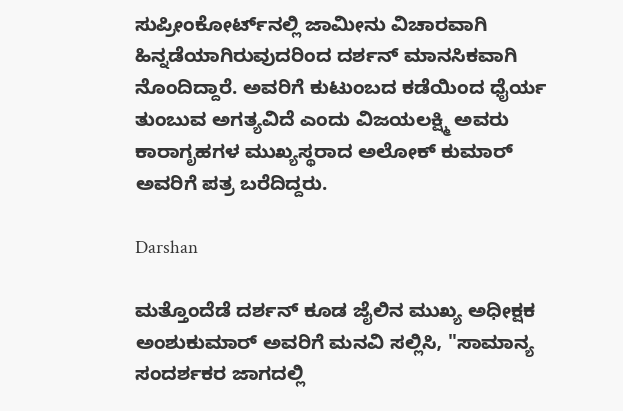ಸುಪ್ರೀಂಕೋರ್ಟ್‌ನಲ್ಲಿ ಜಾಮೀನು ವಿಚಾರವಾಗಿ ಹಿನ್ನಡೆಯಾಗಿರುವುದರಿಂದ ದರ್ಶನ್ ಮಾನಸಿಕವಾಗಿ ನೊಂದಿದ್ದಾರೆ. ಅವರಿಗೆ ಕುಟುಂಬದ ಕಡೆಯಿಂದ ಧೈರ್ಯ ತುಂಬುವ ಅಗತ್ಯವಿದೆ ಎಂದು ವಿಜಯಲಕ್ಷ್ಮಿ ಅವರು ಕಾರಾಗೃಹಗಳ ಮುಖ್ಯಸ್ಥರಾದ ಅಲೋಕ್ ಕುಮಾರ್ ಅವರಿಗೆ ಪತ್ರ ಬರೆದಿದ್ದರು.

Darshan

ಮತ್ತೊಂದೆಡೆ ದರ್ಶನ್ ಕೂಡ ಜೈಲಿನ ಮುಖ್ಯ ಅಧೀಕ್ಷಕ ಅಂಶುಕುಮಾರ್ ಅವರಿಗೆ ಮನವಿ ಸಲ್ಲಿಸಿ, "ಸಾಮಾನ್ಯ ಸಂದರ್ಶಕರ ಜಾಗದಲ್ಲಿ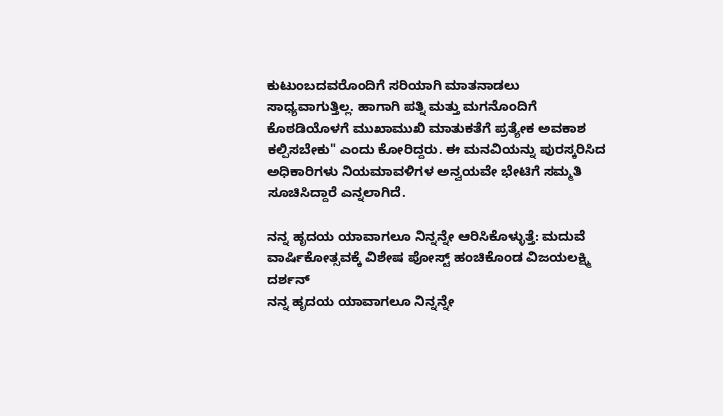ಕುಟುಂಬದವರೊಂದಿಗೆ ಸರಿಯಾಗಿ ಮಾತನಾಡಲು ಸಾಧ್ಯವಾಗುತ್ತಿಲ್ಲ. ಹಾಗಾಗಿ ಪತ್ನಿ ಮತ್ತು ಮಗನೊಂದಿಗೆ ಕೊಠಡಿಯೊಳಗೆ ಮುಖಾಮುಖಿ ಮಾತುಕತೆಗೆ ಪ್ರತ್ಯೇಕ ಅವಕಾಶ ಕಲ್ಪಿಸಬೇಕು" ಎಂದು ಕೋರಿದ್ದರು. ಈ ಮನವಿಯನ್ನು ಪುರಸ್ಕರಿಸಿದ ಅಧಿಕಾರಿಗಳು ನಿಯಮಾವಳಿಗಳ ಅನ್ವಯವೇ ಭೇಟಿಗೆ ಸಮ್ಮತಿ ಸೂಚಿಸಿದ್ದಾರೆ ಎನ್ನಲಾಗಿದೆ.

ನನ್ನ ಹೃದಯ ಯಾವಾಗಲೂ ನಿನ್ನನ್ನೇ ಆರಿಸಿಕೊಳ್ಳುತ್ತೆ: ಮದುವೆ ವಾರ್ಷಿಕೋತ್ಸವಕ್ಕೆ ವಿಶೇಷ ಪೋಸ್ಟ್‌ ಹಂಚಿಕೊಂಡ ವಿಜಯಲಕ್ಷ್ಮಿ ದರ್ಶನ್‌
ನನ್ನ ಹೃದಯ ಯಾವಾಗಲೂ ನಿನ್ನನ್ನೇ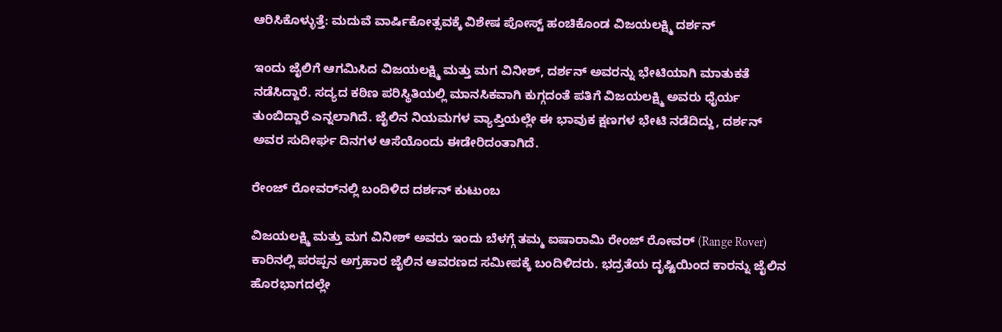ಆರಿಸಿಕೊಳ್ಳುತ್ತೆ: ಮದುವೆ ವಾರ್ಷಿಕೋತ್ಸವಕ್ಕೆ ವಿಶೇಷ ಪೋಸ್ಟ್‌ ಹಂಚಿಕೊಂಡ ವಿಜಯಲಕ್ಷ್ಮಿ ದರ್ಶನ್‌

ಇಂದು ಜೈಲಿಗೆ ಆಗಮಿಸಿದ ವಿಜಯಲಕ್ಷ್ಮಿ ಮತ್ತು ಮಗ ವಿನೀಶ್, ದರ್ಶನ್ ಅವರನ್ನು ಭೇಟಿಯಾಗಿ ಮಾತುಕತೆ ನಡೆಸಿದ್ದಾರೆ. ಸದ್ಯದ ಕಠಿಣ ಪರಿಸ್ಥಿತಿಯಲ್ಲಿ ಮಾನಸಿಕವಾಗಿ ಕುಗ್ಗದಂತೆ ಪತಿಗೆ ವಿಜಯಲಕ್ಷ್ಮಿ ಅವರು ಧೈರ್ಯ ತುಂಬಿದ್ದಾರೆ ಎನ್ನಲಾಗಿದೆ. ಜೈಲಿನ ನಿಯಮಗಳ ವ್ಯಾಪ್ತಿಯಲ್ಲೇ ಈ ಭಾವುಕ ಕ್ಷಣಗಳ ಭೇಟಿ ನಡೆದಿದ್ದು, ದರ್ಶನ್ ಅವರ ಸುದೀರ್ಘ ದಿನಗಳ ಆಸೆಯೊಂದು ಈಡೇರಿದಂತಾಗಿದೆ.

ರೇಂಜ್ ರೋವರ್‌ನಲ್ಲಿ ಬಂದಿಳಿದ ದರ್ಶನ್‌ ಕುಟುಂಬ

ವಿಜಯಲಕ್ಷ್ಮಿ ಮತ್ತು ಮಗ ವಿನೀಶ್ ಅವರು ಇಂದು ಬೆಳಗ್ಗೆ ತಮ್ಮ ಐಷಾರಾಮಿ ರೇಂಜ್ ರೋವರ್ (Range Rover) ಕಾರಿನಲ್ಲಿ ಪರಪ್ಪನ ಅಗ್ರಹಾರ ಜೈಲಿನ ಆವರಣದ ಸಮೀಪಕ್ಕೆ ಬಂದಿಳಿದರು. ಭದ್ರತೆಯ ದೃಷ್ಟಿಯಿಂದ ಕಾರನ್ನು ಜೈಲಿನ ಹೊರಭಾಗದಲ್ಲೇ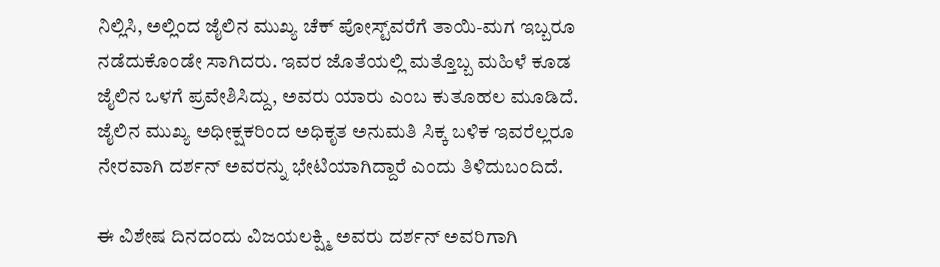ನಿಲ್ಲಿಸಿ, ಅಲ್ಲಿಂದ ಜೈಲಿನ ಮುಖ್ಯ ಚೆಕ್ ಪೋಸ್ಟ್‌ವರೆಗೆ ತಾಯಿ-ಮಗ ಇಬ್ಬರೂ ನಡೆದುಕೊಂಡೇ ಸಾಗಿದರು. ಇವರ ಜೊತೆಯಲ್ಲಿ ಮತ್ತೊಬ್ಬ ಮಹಿಳೆ ಕೂಡ ಜೈಲಿನ ಒಳಗೆ ಪ್ರವೇಶಿಸಿದ್ದು, ಅವರು ಯಾರು ಎಂಬ ಕುತೂಹಲ ಮೂಡಿದೆ. ಜೈಲಿನ ಮುಖ್ಯ ಅಧೀಕ್ಷಕರಿಂದ ಅಧಿಕೃತ ಅನುಮತಿ ಸಿಕ್ಕ ಬಳಿಕ ಇವರೆಲ್ಲರೂ ನೇರವಾಗಿ ದರ್ಶನ್ ಅವರನ್ನು ಭೇಟಿಯಾಗಿದ್ದಾರೆ ಎಂದು ತಿಳಿದುಬಂದಿದೆ.

ಈ ವಿಶೇಷ ದಿನದಂದು ವಿಜಯಲಕ್ಷ್ಮಿ ಅವರು ದರ್ಶನ್‌ ಅವರಿಗಾಗಿ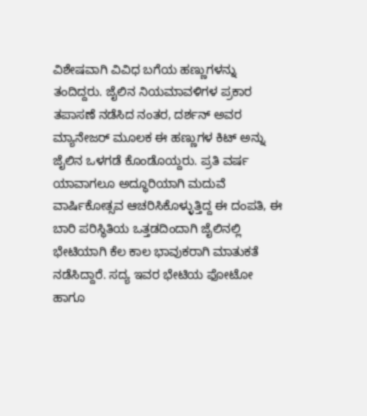ವಿಶೇಷವಾಗಿ ವಿವಿಧ ಬಗೆಯ ಹಣ್ಣುಗಳನ್ನು ತಂದಿದ್ದರು. ಜೈಲಿನ ನಿಯಮಾವಳಿಗಳ ಪ್ರಕಾರ ತಪಾಸಣೆ ನಡೆಸಿದ ನಂತರ, ದರ್ಶನ್ ಅವರ ಮ್ಯಾನೇಜರ್ ಮೂಲಕ ಈ ಹಣ್ಣುಗಳ ಕಿಟ್‌ ಅನ್ನು ಜೈಲಿನ ಒಳಗಡೆ ಕೊಂಡೊಯ್ದರು. ಪ್ರತಿ ವರ್ಷ ಯಾವಾಗಲೂ ಅದ್ಧೂರಿಯಾಗಿ ಮದುವೆ ವಾರ್ಷಿಕೋತ್ಸವ ಆಚರಿಸಿಕೊಳ್ಳುತ್ತಿದ್ದ ಈ ದಂಪತಿ, ಈ ಬಾರಿ ಪರಿಸ್ಥಿತಿಯ ಒತ್ತಡದಿಂದಾಗಿ ಜೈಲಿನಲ್ಲಿ ಭೇಟಿಯಾಗಿ ಕೆಲ ಕಾಲ ಭಾವುಕರಾಗಿ ಮಾತುಕತೆ ನಡೆಸಿದ್ದಾರೆ. ಸದ್ಯ ಇವರ ಭೇಟಿಯ ಫೋಟೋ ಹಾಗೂ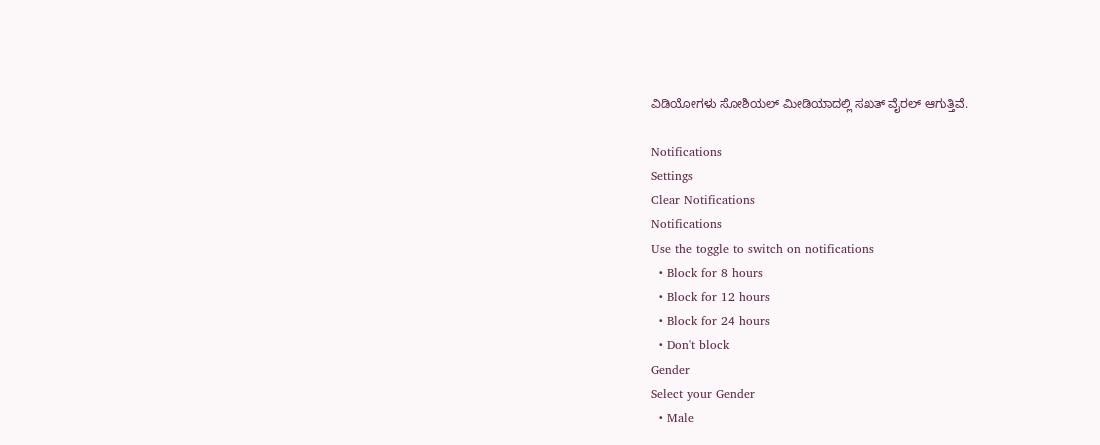ವಿಡಿಯೋಗಳು ಸೋಶಿಯಲ್ ಮೀಡಿಯಾದಲ್ಲಿ ಸಖತ್ ವೈರಲ್ ಆಗುತ್ತಿವೆ.

Notifications
Settings
Clear Notifications
Notifications
Use the toggle to switch on notifications
  • Block for 8 hours
  • Block for 12 hours
  • Block for 24 hours
  • Don't block
Gender
Select your Gender
  • Male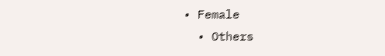• Female
  • Others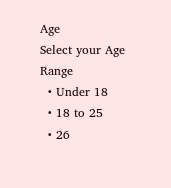Age
Select your Age Range
  • Under 18
  • 18 to 25
  • 26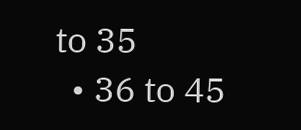to 35
  • 36 to 45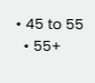• 45 to 55
  • 55+